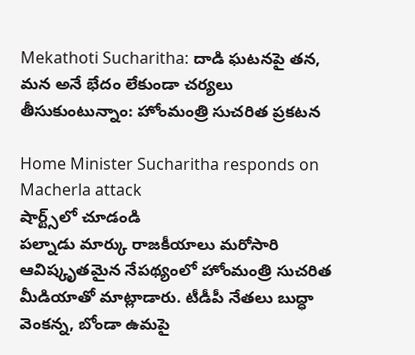Mekathoti Sucharitha: దాడి ఘటనపై తన, మన అనే భేదం లేకుండా చర్యలు తీసుకుంటున్నాం: హోంమంత్రి సుచరిత ప్రకటన

Home Minister Sucharitha responds on Macherla attack
షార్ట్స్‌లో చూడండి
పల్నాడు మార్కు రాజకీయాలు మరోసారి ఆవిష్కృతమైన నేపథ్యంలో హోంమంత్రి సుచరిత మీడియాతో మాట్లాడారు. టీడీపీ నేతలు బుద్ధా వెంకన్న, బోండా ఉమపై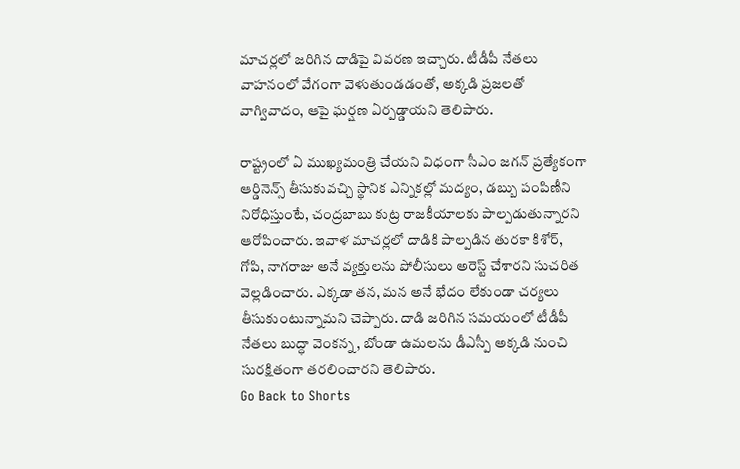మాచర్లలో జరిగిన దాడిపై వివరణ ఇచ్చారు. టీడీపీ నేతలు వాహనంలో వేగంగా వెళుతుండడంతో, అక్కడి ప్రజలతో వాగ్వివాదం, ఆపై ఘర్షణ ఏర్పడ్డాయని తెలిపారు.

రాష్ట్రంలో ఏ ముఖ్యమంత్రి చేయని విధంగా సీఎం జగన్ ప్రత్యేకంగా ఆర్డినెన్స్ తీసుకువచ్చి స్థానిక ఎన్నికల్లో మద్యం, డబ్బు పంపిణీని నిరోధిస్తుంటే, చంద్రబాబు కుట్ర రాజకీయాలకు పాల్పడుతున్నారని ఆరోపించారు. ఇవాళ మాచర్లలో దాడికి పాల్పడిన తురకా కిశోర్, గోపి, నాగరాజు అనే వ్యక్తులను పోలీసులు అరెస్ట్ చేశారని సుచరిత వెల్లడించారు. ఎక్కడా తన, మన అనే భేదం లేకుండా చర్యలు తీసుకుంటున్నామని చెప్పారు. దాడి జరిగిన సమయంలో టీడీపీ నేతలు బుద్ధా వెంకన్న, బోండా ఉమలను డీఎస్పీ అక్కడి నుంచి సురక్షితంగా తరలించారని తెలిపారు.
Go Back to Shorts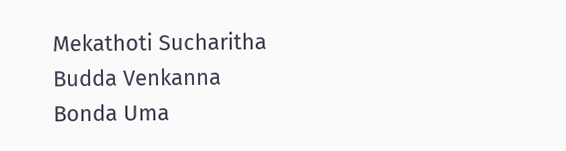Mekathoti Sucharitha
Budda Venkanna
Bonda Uma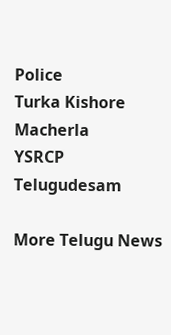Police
Turka Kishore
Macherla
YSRCP
Telugudesam

More Telugu News